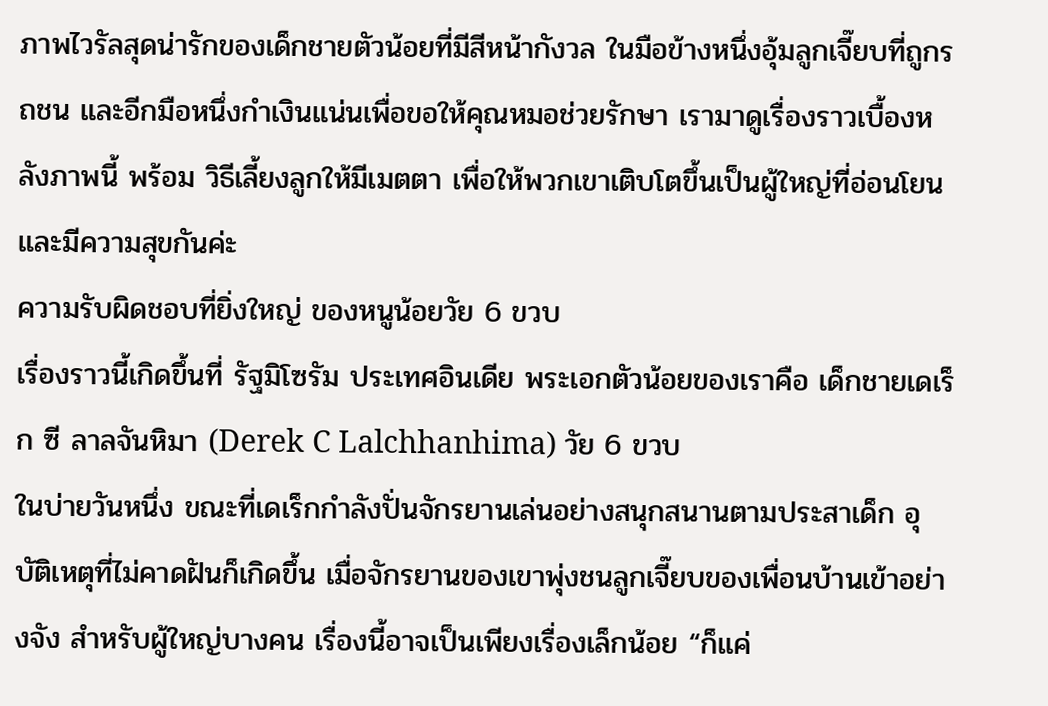ภาพไวรัลสุดน่ารักของเด็กชายตัวน้อยที่มีสีหน้ากังวล ในมือข้างหนึ่งอุ้มลูกเจี๊ยบที่ถูกรถชน และอีกมือหนึ่งกำเงินแน่นเพื่อขอให้คุณหมอช่วยรักษา เรามาดูเรื่องราวเบื้องหลังภาพนี้ พร้อม วิธีเลี้ยงลูกให้มีเมตตา เพื่อให้พวกเขาเติบโตขึ้นเป็นผู้ใหญ่ที่อ่อนโยนและมีความสุขกันค่ะ
ความรับผิดชอบที่ยิ่งใหญ่ ของหนูน้อยวัย 6 ขวบ
เรื่องราวนี้เกิดขึ้นที่ รัฐมิโซรัม ประเทศอินเดีย พระเอกตัวน้อยของเราคือ เด็กชายเดเร็ก ซี ลาลจันหิมา (Derek C Lalchhanhima) วัย 6 ขวบ
ในบ่ายวันหนึ่ง ขณะที่เดเร็กกำลังปั่นจักรยานเล่นอย่างสนุกสนานตามประสาเด็ก อุบัติเหตุที่ไม่คาดฝันก็เกิดขึ้น เมื่อจักรยานของเขาพุ่งชนลูกเจี๊ยบของเพื่อนบ้านเข้าอย่างจัง สำหรับผู้ใหญ่บางคน เรื่องนี้อาจเป็นเพียงเรื่องเล็กน้อย “ก็แค่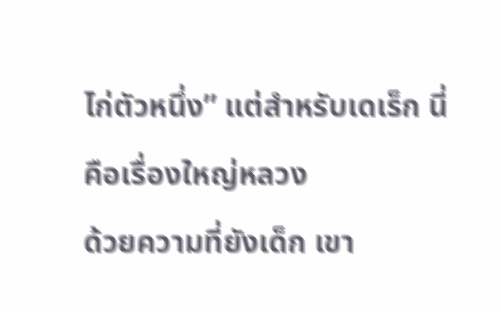ไก่ตัวหนึ่ง” แต่สำหรับเดเร็ก นี่คือเรื่องใหญ่หลวง
ด้วยความที่ยังเด็ก เขา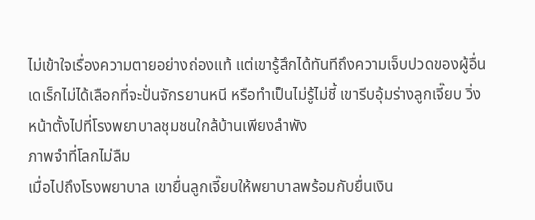ไม่เข้าใจเรื่องความตายอย่างถ่องแท้ แต่เขารู้สึกได้ทันทีถึงความเจ็บปวดของผู้อื่น เดเร็กไม่ได้เลือกที่จะปั่นจักรยานหนี หรือทำเป็นไม่รู้ไม่ชี้ เขารีบอุ้มร่างลูกเจี๊ยบ วิ่งหน้าตั้งไปที่โรงพยาบาลชุมชนใกล้บ้านเพียงลำพัง
ภาพจำที่โลกไม่ลืม
เมื่อไปถึงโรงพยาบาล เขายื่นลูกเจี๊ยบให้พยาบาลพร้อมกับยื่นเงิน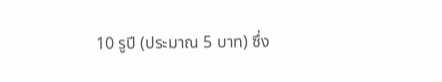10 รูปี (ประมาณ 5 บาท) ซึ่ง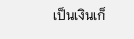เป็นเงินเก็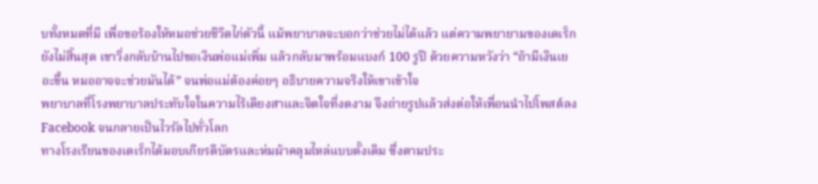บทั้งหมดที่มี เพื่อขอร้องให้หมอช่วยชีวิตไก่ตัวนี้ แม้พยาบาลจะบอกว่าช่วยไม่ได้แล้ว แต่ความพยายามของเดเร็กยังไม่สิ้นสุด เขาวิ่งกลับบ้านไปขอเงินพ่อแม่เพิ่ม แล้วกลับมาพร้อมแบงก์ 100 รูปี ด้วยความหวังว่า “ถ้ามีเงินเยอะขึ้น หมออาจจะช่วยมันได้” จนพ่อแม่ต้องค่อยๆ อธิบายความจริงให้เขาเข้าใจ
พยาบาลที่โรงพยาบาลประทับใจในความไร้เดียงสาและจิตใจที่งดงาม จึงถ่ายรูปแล้วส่งต่อให้เพื่อนนำไปโพสต์ลง Facebook จนกลายเป็นไวรัลไปทั่วโลก
ทางโรงเรียนของเดเร็กได้มอบเกียรติบัตรและห่มผ้าคลุมไหล่แบบดั้งเดิม ซึ่งตามประ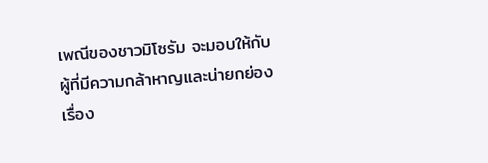เพณีของชาวมิโซรัม จะมอบให้กับผู้ที่มีความกล้าหาญและน่ายกย่อง
เรื่อง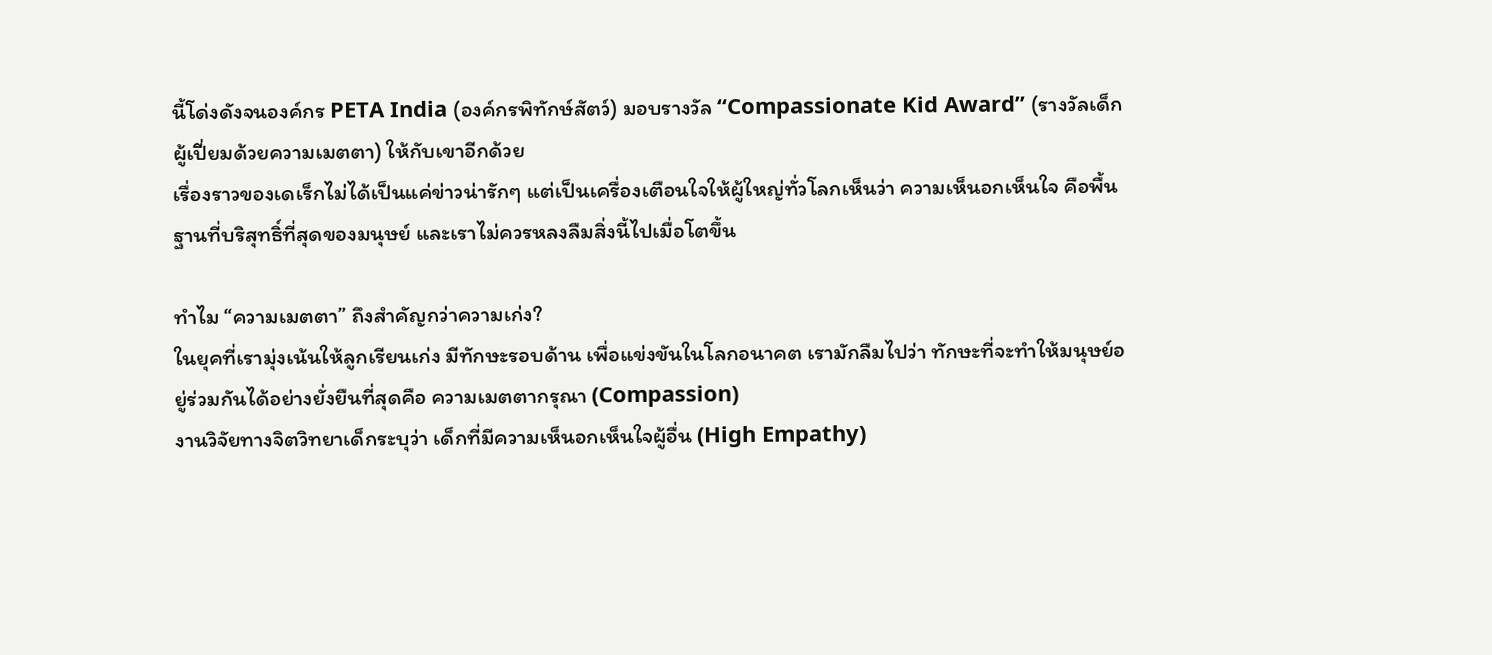นี้โด่งดังจนองค์กร PETA India (องค์กรพิทักษ์สัตว์) มอบรางวัล “Compassionate Kid Award” (รางวัลเด็กผู้เปี่ยมด้วยความเมตตา) ให้กับเขาอีกด้วย
เรื่องราวของเดเร็กไม่ได้เป็นแค่ข่าวน่ารักๆ แต่เป็นเครื่องเตือนใจให้ผู้ใหญ่ทั่วโลกเห็นว่า ความเห็นอกเห็นใจ คือพื้นฐานที่บริสุทธิ์ที่สุดของมนุษย์ และเราไม่ควรหลงลืมสิ่งนี้ไปเมื่อโตขึ้น

ทำไม “ความเมตตา” ถึงสำคัญกว่าความเก่ง?
ในยุคที่เรามุ่งเน้นให้ลูกเรียนเก่ง มีทักษะรอบด้าน เพื่อแข่งขันในโลกอนาคต เรามักลืมไปว่า ทักษะที่จะทำให้มนุษย์อยู่ร่วมกันได้อย่างยั่งยืนที่สุดคือ ความเมตตากรุณา (Compassion)
งานวิจัยทางจิตวิทยาเด็กระบุว่า เด็กที่มีความเห็นอกเห็นใจผู้อื่น (High Empathy)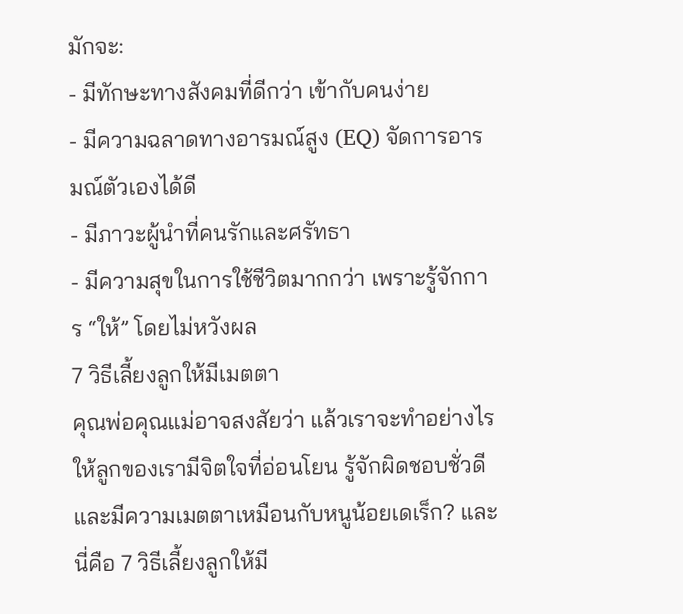มักจะ:
- มีทักษะทางสังคมที่ดีกว่า เข้ากับคนง่าย
- มีความฉลาดทางอารมณ์สูง (EQ) จัดการอารมณ์ตัวเองได้ดี
- มีภาวะผู้นำที่คนรักและศรัทธา
- มีความสุขในการใช้ชีวิตมากกว่า เพราะรู้จักการ “ให้” โดยไม่หวังผล
7 วิธีเลี้ยงลูกให้มีเมตตา
คุณพ่อคุณแม่อาจสงสัยว่า แล้วเราจะทำอย่างไรให้ลูกของเรามีจิตใจที่อ่อนโยน รู้จักผิดชอบชั่วดี และมีความเมตตาเหมือนกับหนูน้อยเดเร็ก? และนี่คือ 7 วิธีเลี้ยงลูกให้มี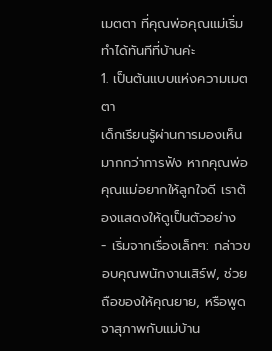เมตตา ที่คุณพ่อคุณแม่เริ่มทำได้ทันทีที่บ้านค่ะ
1. เป็นต้นแบบแห่งความเมตตา
เด็กเรียนรู้ผ่านการมองเห็น มากกว่าการฟัง หากคุณพ่อคุณแม่อยากให้ลูกใจดี เราต้องแสดงให้ดูเป็นตัวอย่าง
- เริ่มจากเรื่องเล็กๆ: กล่าวขอบคุณพนักงานเสิร์ฟ, ช่วยถือของให้คุณยาย, หรือพูดจาสุภาพกับแม่บ้าน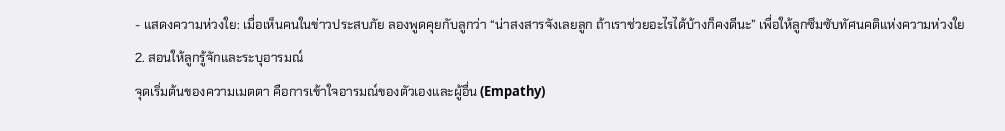- แสดงความห่วงใย: เมื่อเห็นคนในข่าวประสบภัย ลองพูดคุยกับลูกว่า “น่าสงสารจังเลยลูก ถ้าเราช่วยอะไรได้บ้างก็คงดีนะ” เพื่อให้ลูกซึมซับทัศนคติแห่งความห่วงใย
2. สอนให้ลูกรู้จักและระบุอารมณ์
จุดเริ่มต้นของความเมตตา คือการเข้าใจอารมณ์ของตัวเองและผู้อื่น (Empathy)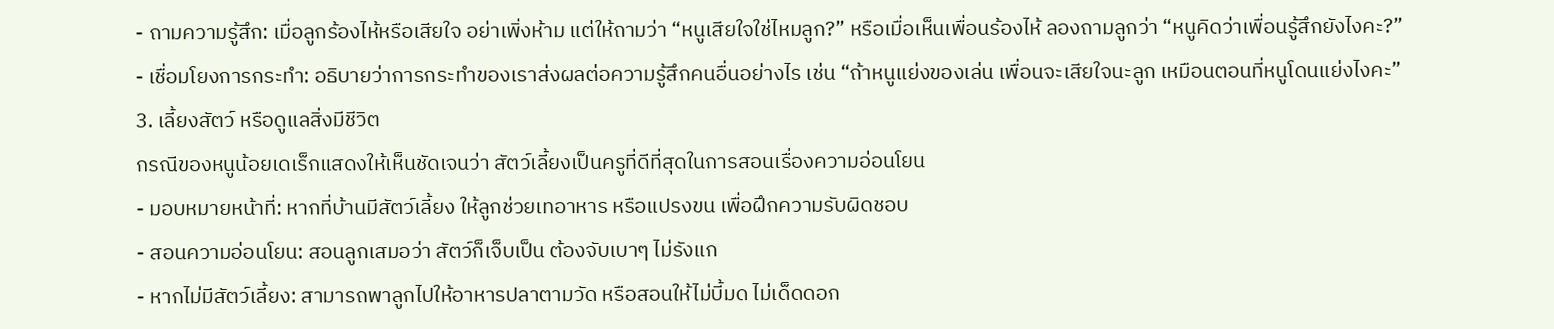- ถามความรู้สึก: เมื่อลูกร้องไห้หรือเสียใจ อย่าเพิ่งห้าม แต่ให้ถามว่า “หนูเสียใจใช่ไหมลูก?” หรือเมื่อเห็นเพื่อนร้องไห้ ลองถามลูกว่า “หนูคิดว่าเพื่อนรู้สึกยังไงคะ?”
- เชื่อมโยงการกระทำ: อธิบายว่าการกระทำของเราส่งผลต่อความรู้สึกคนอื่นอย่างไร เช่น “ถ้าหนูแย่งของเล่น เพื่อนจะเสียใจนะลูก เหมือนตอนที่หนูโดนแย่งไงคะ”
3. เลี้ยงสัตว์ หรือดูแลสิ่งมีชีวิต
กรณีของหนูน้อยเดเร็กแสดงให้เห็นชัดเจนว่า สัตว์เลี้ยงเป็นครูที่ดีที่สุดในการสอนเรื่องความอ่อนโยน
- มอบหมายหน้าที่: หากที่บ้านมีสัตว์เลี้ยง ให้ลูกช่วยเทอาหาร หรือแปรงขน เพื่อฝึกความรับผิดชอบ
- สอนความอ่อนโยน: สอนลูกเสมอว่า สัตว์ก็เจ็บเป็น ต้องจับเบาๆ ไม่รังแก
- หากไม่มีสัตว์เลี้ยง: สามารถพาลูกไปให้อาหารปลาตามวัด หรือสอนให้ไม่บี้มด ไม่เด็ดดอก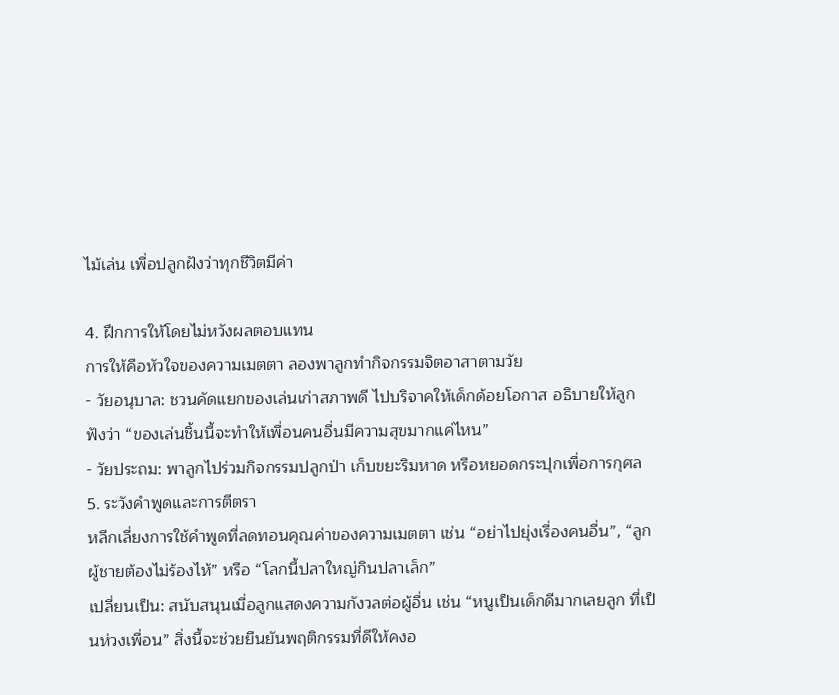ไม้เล่น เพื่อปลูกฝังว่าทุกชีวิตมีค่า

4. ฝึกการให้โดยไม่หวังผลตอบแทน
การให้คือหัวใจของความเมตตา ลองพาลูกทำกิจกรรมจิตอาสาตามวัย
- วัยอนุบาล: ชวนคัดแยกของเล่นเก่าสภาพดี ไปบริจาคให้เด็กด้อยโอกาส อธิบายให้ลูกฟังว่า “ของเล่นชิ้นนี้จะทำให้เพื่อนคนอื่นมีความสุขมากแค่ไหน”
- วัยประถม: พาลูกไปร่วมกิจกรรมปลูกป่า เก็บขยะริมหาด หรือหยอดกระปุกเพื่อการกุศล
5. ระวังคำพูดและการตีตรา
หลีกเลี่ยงการใช้คำพูดที่ลดทอนคุณค่าของความเมตตา เช่น “อย่าไปยุ่งเรื่องคนอื่น”, “ลูกผู้ชายต้องไม่ร้องไห้” หรือ “โลกนี้ปลาใหญ่กินปลาเล็ก”
เปลี่ยนเป็น: สนับสนุนเมื่อลูกแสดงความกังวลต่อผู้อื่น เช่น “หนูเป็นเด็กดีมากเลยลูก ที่เป็นห่วงเพื่อน” สิ่งนี้จะช่วยยืนยันพฤติกรรมที่ดีให้คงอ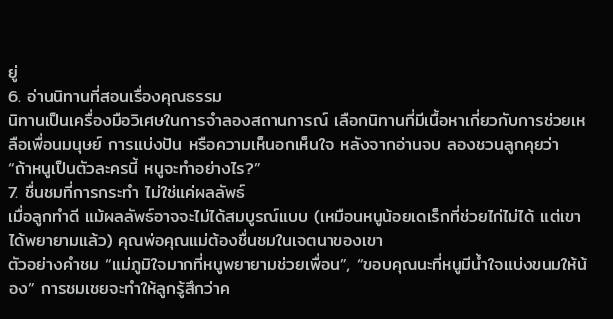ยู่
6. อ่านนิทานที่สอนเรื่องคุณธรรม
นิทานเป็นเครื่องมือวิเศษในการจำลองสถานการณ์ เลือกนิทานที่มีเนื้อหาเกี่ยวกับการช่วยเหลือเพื่อนมนุษย์ การแบ่งปัน หรือความเห็นอกเห็นใจ หลังจากอ่านจบ ลองชวนลูกคุยว่า “ถ้าหนูเป็นตัวละครนี้ หนูจะทำอย่างไร?”
7. ชื่นชมที่การกระทำ ไม่ใช่แค่ผลลัพธ์
เมื่อลูกทำดี แม้ผลลัพธ์อาจจะไม่ได้สมบูรณ์แบบ (เหมือนหนูน้อยเดเร็กที่ช่วยไก่ไม่ได้ แต่เขาได้พยายามแล้ว) คุณพ่อคุณแม่ต้องชื่นชมในเจตนาของเขา
ตัวอย่างคำชม “แม่ภูมิใจมากที่หนูพยายามช่วยเพื่อน”, “ขอบคุณนะที่หนูมีน้ำใจแบ่งขนมให้น้อง” การชมเชยจะทำให้ลูกรู้สึกว่าค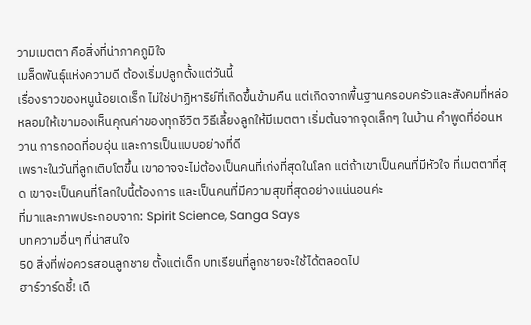วามเมตตา คือสิ่งที่น่าภาคภูมิใจ
เมล็ดพันธุ์แห่งความดี ต้องเริ่มปลูกตั้งแต่วันนี้
เรื่องราวของหนูน้อยเดเร็ก ไม่ใช่ปาฏิหาริย์ที่เกิดขึ้นข้ามคืน แต่เกิดจากพื้นฐานครอบครัวและสังคมที่หล่อหลอมให้เขามองเห็นคุณค่าของทุกชีวิต วิธีเลี้ยงลูกให้มีเมตตา เริ่มต้นจากจุดเล็กๆ ในบ้าน คำพูดที่อ่อนหวาน การกอดที่อบอุ่น และการเป็นแบบอย่างที่ดี
เพราะในวันที่ลูกเติบโตขึ้น เขาอาจจะไม่ต้องเป็นคนที่เก่งที่สุดในโลก แต่ถ้าเขาเป็นคนที่มีหัวใจ ที่เมตตาที่สุด เขาจะเป็นคนที่โลกใบนี้ต้องการ และเป็นคนที่มีความสุขที่สุดอย่างแน่นอนค่ะ
ที่มาและภาพประกอบจาก: Spirit Science, Sanga Says
บทความอื่นๆ ที่น่าสนใจ
50 สิ่งที่พ่อควรสอนลูกชาย ตั้งแต่เด็ก บทเรียนที่ลูกชายจะใช้ได้ตลอดไป
ฮาร์วาร์ดชี้! เดื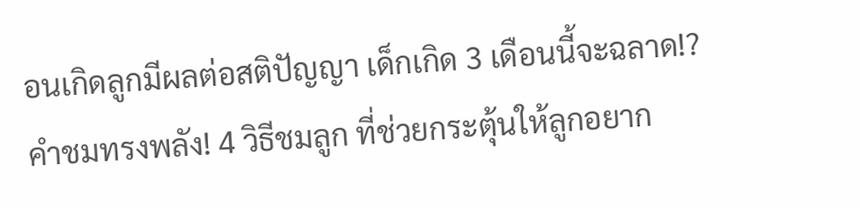อนเกิดลูกมีผลต่อสติปัญญา เด็กเกิด 3 เดือนนี้จะฉลาด!?
คำชมทรงพลัง! 4 วิธีชมลูก ที่ช่วยกระตุ้นให้ลูกอยาก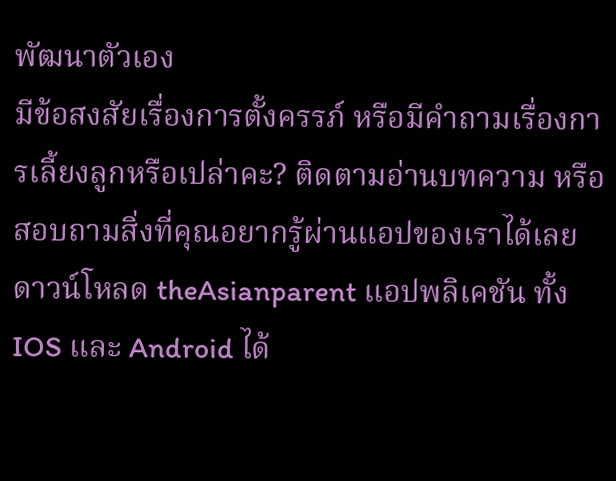พัฒนาตัวเอง
มีข้อสงสัยเรื่องการตั้งครรภ์ หรือมีคำถามเรื่องการเลี้ยงลูกหรือเปล่าคะ? ติดตามอ่านบทความ หรือสอบถามสิ่งที่คุณอยากรู้ผ่านแอปของเราได้เลย
ดาวน์โหลด theAsianparent แอปพลิเคชัน ทั้ง IOS และ Android ได้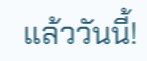แล้ววันนี้!